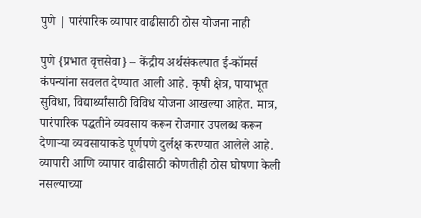पुणे | पारंपारिक व्यापार वाढीसाठी ठोस योजना नाही

पुणे {प्रभात वृत्तसेवा} – केंद्रीय अर्थसंकल्पात ई-कॉमर्स कंपन्यांना सवलत देण्यात आली आहे. कृषी क्षेत्र, पायाभूत सुविधा, विद्यार्थ्यांसाठी विविध योजना आखल्या आहेत. मात्र, पारंपारिक पद्धतीने व्यवसाय करून रोजगार उपलब्ध करून देणाऱ्या व्यवसायाकडे पूर्णपणे दुर्लक्ष करण्यात आलेले आहे. व्यापारी आणि व्यापार वाढीसाठी कोणतीही ठोस घोषणा केली नसल्याच्या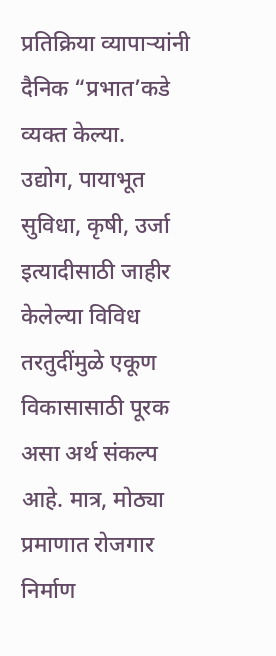प्रतिक्रिया व्यापाऱ्यांनी दैनिक “प्रभात’कडे व्यक्त केल्या.
उद्योग, पायाभूत सुविधा, कृषी, उर्जा इत्यादीसाठी जाहीर केलेल्या विविध तरतुदींमुळे एकूण विकासासाठी पूरक असा अर्थ संकल्प आहे. मात्र, मोठ्या प्रमाणात रोजगार निर्माण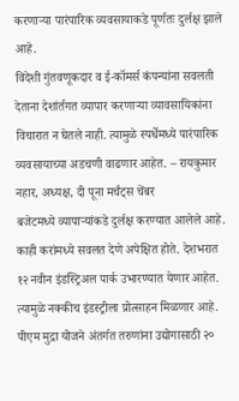करणाऱ्या पारंपारिक व्यवसायाकडे पूर्णतः दुर्लक्ष झाले आहे.
विदेशी गुंतवणूकदार व ई-कॉमर्स कंपन्यांना सवलती देताना देशांर्तगत व्यापार करणाऱ्या व्यावसायिकांना विचारात न घेतले नाही. त्यामुळे स्पर्धेमध्ये पारंपारिक व्यवसायाच्या अडचणी वाढणार आहेत. – रायकुमार नहार, अध्यक्ष, दी पूना मर्चंट्स चेंबर
बजेटमध्ये व्यापाऱ्यांकडे दुर्लक्ष करण्यात आलेले आहे. काही करांमध्ये सवलत देणे अपेक्षित होते. देशभरात १२ नवीन इंडस्ट्रिअल पार्क उभारण्यात येणार आहेत. त्यामुळे नक्कीच इंडस्ट्रीला प्रोत्साहन मिळणार आहे. पीएम मुद्रा योजने अंतर्गत तरुणांना उद्योगासाठी २०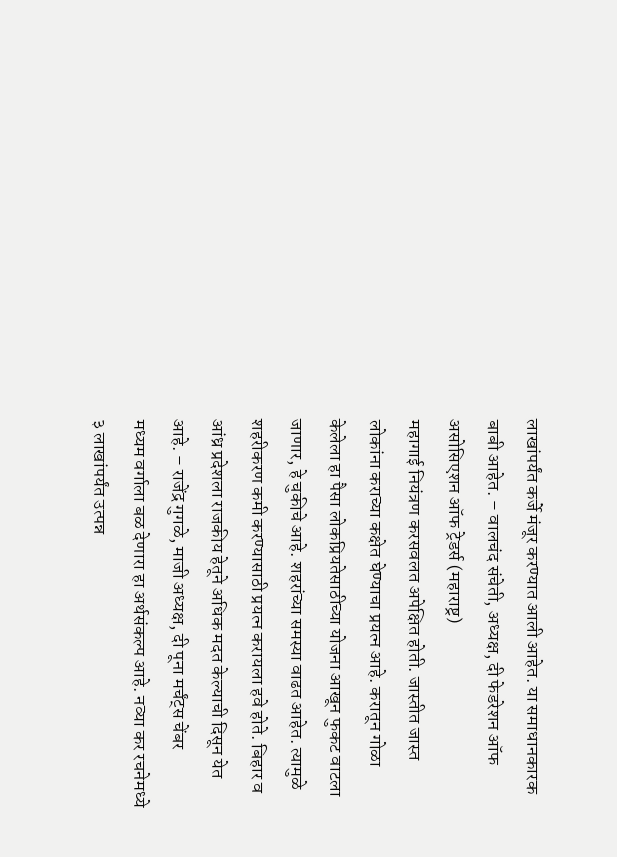लाखांपर्यंत कर्जे मंजूर करण्यात आली आहेत. या समाधानकारक बाबी आहेत. – वालचंद संचेती, अध्यक्ष, दी फेडरेशन ऑफ असोसिएशन ऑफ ट्रेडर्स (महाराष्ट्र)
महागाई नियंत्रण करसवलत अपेक्षित होती. जास्तीत जास्त लोकांना कराच्या कक्षेत घेण्याचा प्रयत्न आहे. करातून गोळा केलेला हा पैसा लोकप्रियतेसाठीच्या योजना आखून फुकट वाटला जाणार, हे चुकीचे आहे. शहरांच्या समस्या वाढत आहेत. त्यामुळे शहरीकरण कमी करण्यासाठी प्रयत्न करायला हवे होते. बिहार व आंध्र प्रदेशला राजकीय हेतूने अधिक मदत केल्याची दिसून येत आहे. – राजेंद्र गुगळे, माजी अध्यक्ष, दी पूना मर्चंट्स चेंबर
मध्यम वर्गाला बळ देणारा हा अर्थसंकल्प आहे. नव्या कर रचनेमध्ये ३ लाखांपर्यंत उत्पन्न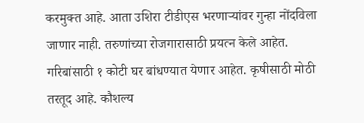करमुक्त आहे. आता उशिरा टीडीएस भरणाऱ्यांवर गुन्हा नोंदविला जाणार नाही. तरुणांच्या रोजगारासाठी प्रयत्न केले आहेत.
गरिबांसाठी १ कोटी घर बांधण्यात येणार आहेत. कृषीसाठी मोठी तरतूद आहे. कौशल्य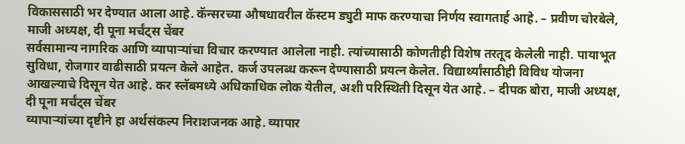विकाससाठी भर देण्यात आला आहे. कॅन्सरच्या औषधावरील कॅस्टम ड्युटी माफ करण्याचा निर्णय स्वागतार्ह आहे. – प्रवीण चोरबेले, माजी अध्यक्ष, दी पूना मर्चंट्स चेंबर
सर्वसामान्य नागरिक आणि व्यापाऱ्यांचा विचार करण्यात आलेला नाही. त्यांच्यासाठी कोणतीही विशेष तरतूद केलेली नाही. पायाभूत सुविधा, रोजगार वाढीसाठी प्रयत्न केले आहेत. कर्ज उपलब्ध करून देण्यासाठी प्रयत्न केलेत. विद्यार्थ्यांसाठीही विविध योजना आखल्याचे दिसून येत आहे. कर स्लॅबमध्ये अधिकाधिक लोक येतील, अशी परिस्थिती दिसून येत आहे. – दीपक बोरा, माजी अध्यक्ष, दी पूना मर्चंट्स चेंबर
व्यापाऱ्यांच्या दृष्टीने हा अर्थसंकल्प निराशजनक आहे. व्यापार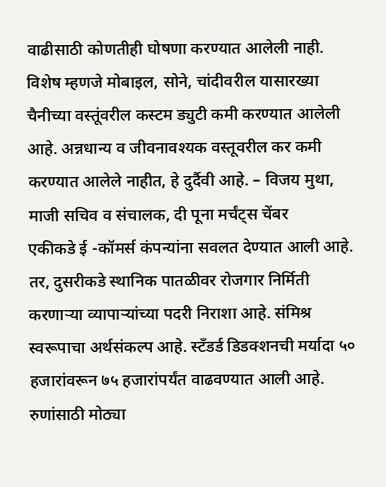वाढीसाठी कोणतीही घोषणा करण्यात आलेली नाही. विशेष म्हणजे मोबाइल, सोने, चांदीवरील यासारख्या चैनीच्या वस्तूंवरील कस्टम ड्युटी कमी करण्यात आलेली आहे. अन्नधान्य व जीवनावश्यक वस्तूवरील कर कमी करण्यात आलेले नाहीत, हे दुर्दैवी आहे. – विजय मुथा, माजी सचिव व संचालक, दी पूना मर्चंट्स चेंबर
एकीकडे ई -कॉमर्स कंपन्यांना सवलत देण्यात आली आहे. तर, दुसरीकडे स्थानिक पातळीवर रोजगार निर्मिती करणाऱ्या व्यापाऱ्यांच्या पदरी निराशा आहे. संमिश्र स्वरूपाचा अर्थसंकल्प आहे. स्टँडर्ड डिडक्शनची मर्यादा ५० हजारांवरून ७५ हजारांपर्यंत वाढवण्यात आली आहे. रुणांसाठी मोठ्या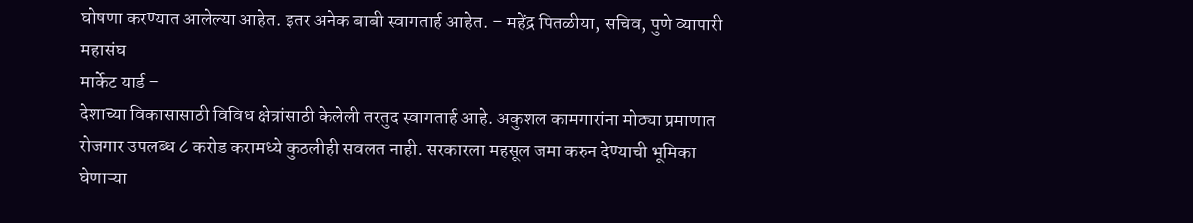घोषणा करण्यात आलेल्या आहेत. इतर अनेक बाबी स्वागतार्ह आहेत. – महेंद्र पितळीया, सचिव, पुणे व्यापारी महासंघ
मार्केट यार्ड –
देशाच्या विकासासाठी विविध क्षेत्रांसाठी केलेली तरतुद स्वागतार्ह आहे. अकुशल कामगारांना मोठ्या प्रमाणात रोजगार उपलब्ध ८ करोड करामध्ये कुठलीही सवलत नाही. सरकारला महसूल जमा करुन देण्याची भूमिका घेणाऱ्या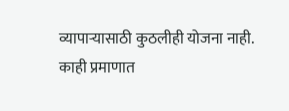व्यापाऱ्यासाठी कुठलीही योजना नाही.
काही प्रमाणात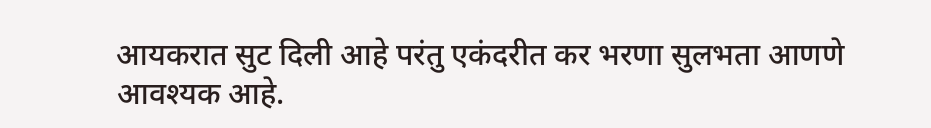आयकरात सुट दिली आहे परंतु एकंदरीत कर भरणा सुलभता आणणे आवश्यक आहे.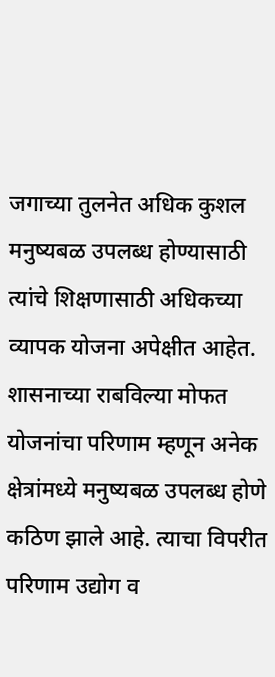जगाच्या तुलनेत अधिक कुशल मनुष्यबळ उपलब्ध होण्यासाठी त्यांचे शिक्षणासाठी अधिकच्या व्यापक योजना अपेक्षीत आहेत.
शासनाच्या राबविल्या मोफत योजनांचा परिणाम म्हणून अनेक क्षेत्रांमध्ये मनुष्यबळ उपलब्ध होणे कठिण झाले आहे. त्याचा विपरीत परिणाम उद्योग व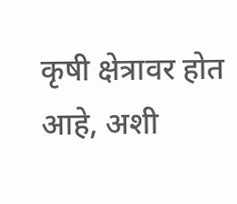कृषी क्षेत्रावर होत आहे, अशी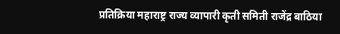प्रतिक्रिया महाराष्ट्र राज्य व्यापारी कृती समिती राजेंद्र बाठिया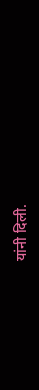यांनी दिली.